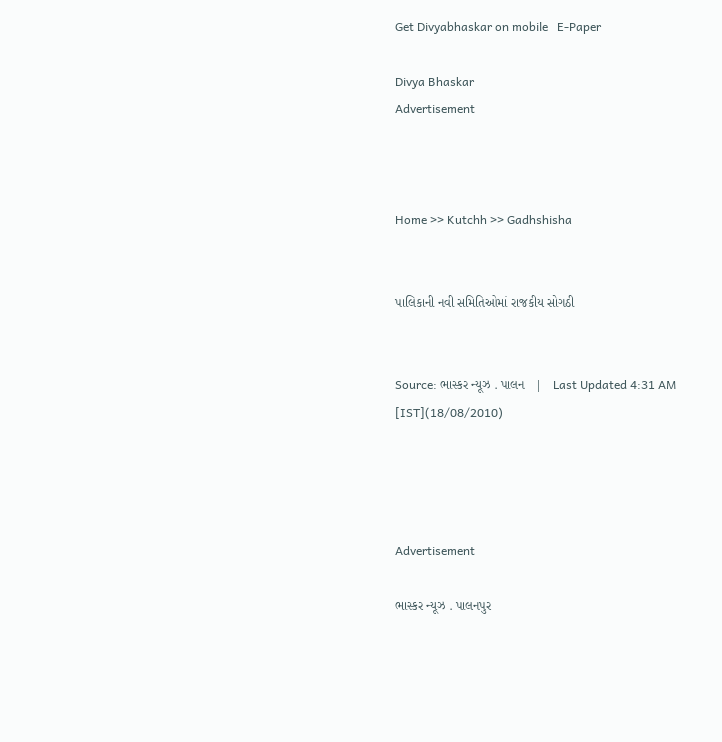Get Divyabhaskar on mobile   E-Paper

Divya Bhaskar
Advertisement



Home >> Kutchh >> Gadhshisha


પાલિકાની નવી સમિતિઓમાં રાજકીય સોગઠી


Source: ભાસ્કર ન્યૂઝ . પાલન   |   Last Updated 4:31 AM [IST](18/08/2010)




Advertisement

ભાસ્કર ન્યૂઝ . પાલનપુર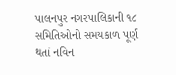પાલનપુર નગરપાલિકાની ૧૮ સમિતિઓનો સમયકાળ પૂર્ણ થતાં નવિન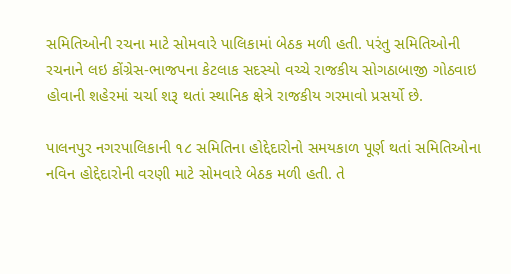સમિતિઓની રચના માટે સોમવારે પાલિકામાં બેઠક મળી હતી. પરંતુ સમિતિઓની રચનાને લઇ કોંગ્રેસ-ભાજપના કેટલાક સદસ્યો વચ્ચે રાજકીય સોગઠાબાજી ગોઠવાઇ હોવાની શહેરમાં ચર્ચા શરૂ થતાં સ્થાનિક ક્ષેત્રે રાજકીય ગરમાવો પ્રસર્યો છે.

પાલનપુર નગરપાલિકાની ૧૮ સમિતિના હોદ્દેદારોનો સમયકાળ પૂર્ણ થતાં સમિતિઓના નવિન હોદ્દેદારોની વરણી માટે સોમવારે બેઠક મળી હતી. તે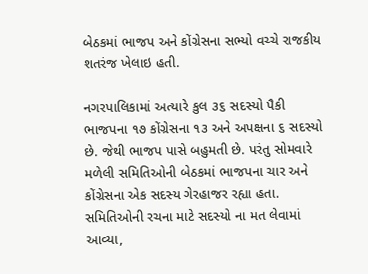બેઠકમાં ભાજપ અને કોંગ્રેસના સભ્યો વચ્ચે રાજકીય શતરંજ ખેલાઇ હતી.

નગરપાલિકામાં અત્યારે કુલ ૩૬ સદસ્યો પૈકી ભાજપના ૧૭ કોંગ્રેસના ૧૩ અને અપક્ષના ૬ સદસ્યો છે. જેથી ભાજપ પાસે બહુમતી છે. પરંતુ સોમવારે મળેલી સમિતિઓની બેઠકમાં ભાજપના ચાર અને કોંગ્રેસના એક સદસ્ય ગેરહાજર રહ્યા હતા. સમિતિઓની રચના માટે સદસ્યો ના મત લેવામાં આવ્યા,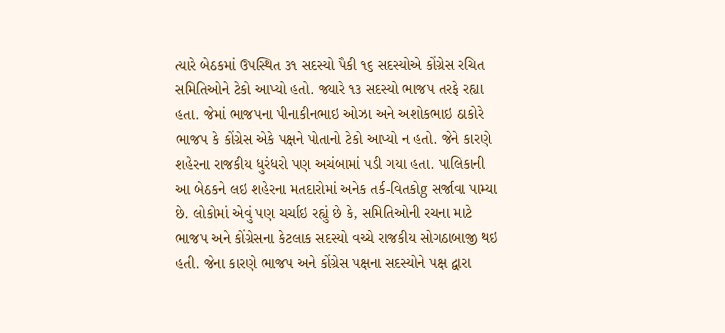ત્યારે બેઠકમાં ઉપસ્થિત ૩૧ સદસ્યો પૈકી ૧૬ સદસ્યોએ કોંગ્રેસ રચિત સમિતિઓને ટેકો આપ્યો હતો. જ્યારે ૧૩ સદસ્યો ભાજપ તરફે રહ્યા હતા. જેમાં ભાજપના પીનાકીનભાઇ ઓઝા અને અશોકભાઇ ઠાકોરે ભાજપ કે કોંગ્રેસ એકે પક્ષને પોતાનો ટેકો આપ્યો ન હતો. જેને કારણે શહેરના રાજકીય ધુરંધરો પણ અચંબામાં પડી ગયા હતા. પાલિકાની આ બેઠકને લઇ શહેરના મતદારોમાં અનેક તર્ક-વિતકોg સર્જાવા પામ્યા છે. લોકોમાં એવું પણ ચર્ચાઇ રહ્યું છે કે, સમિતિઓની રચના માટે ભાજપ અને કોંગ્રેસના કેટલાક સદસ્યો વચ્ચે રાજકીય સોગઠાબાજી થઇ હતી. જેના કારણે ભાજપ અને કોંગ્રેસ પક્ષના સદસ્યોને પક્ષ દ્વારા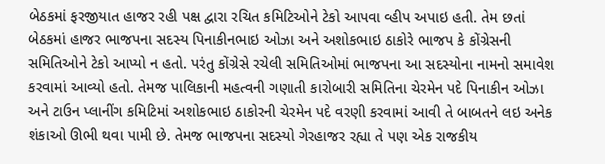બેઠકમાં ફરજીયાત હાજર રહી પક્ષ દ્વારા રચિત કમિટિઓને ટેકો આપવા વ્હીપ અપાઇ હતી. તેમ છતાં બેઠકમાં હાજર ભાજપના સદસ્ય પિનાકીનભાઇ ઓઝા અને અશોકભાઇ ઠાકોરે ભાજપ કે કોંગ્રેસની સમિતિઓને ટેકો આપ્યો ન હતો. પરંતુ કોંગ્રેસે રચેલી સમિતિઓમાં ભાજપના આ સદસ્યોના નામનો સમાવેશ કરવામાં આવ્યો હતો. તેમજ પાલિકાની મહત્વની ગણાતી કારોબારી સમિતિના ચેરમેન પદે પિનાકીન ઓઝા અને ટાઉન પ્લાનીંગ કમિટિમાં અશોકભાઇ ઠાકોરની ચેરમેન પદે વરણી કરવામાં આવી તે બાબતને લઇ અનેક શંકાઓ ઊભી થવા પામી છે. તેમજ ભાજપના સદસ્યો ગેરહાજર રહ્યા તે પણ એક રાજકીય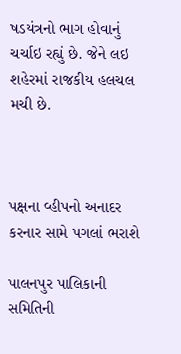ષડયંત્રનો ભાગ હોવાનું ચર્ચાઇ રહ્યું છે. જેને લઇ શહેરમાં રાજકીય હલચલ મચી છે.



પક્ષના વ્હીપનો અનાદર કરનાર સામે પગલાં ભરાશે

પાલનપુર પાલિકાની સમિતિની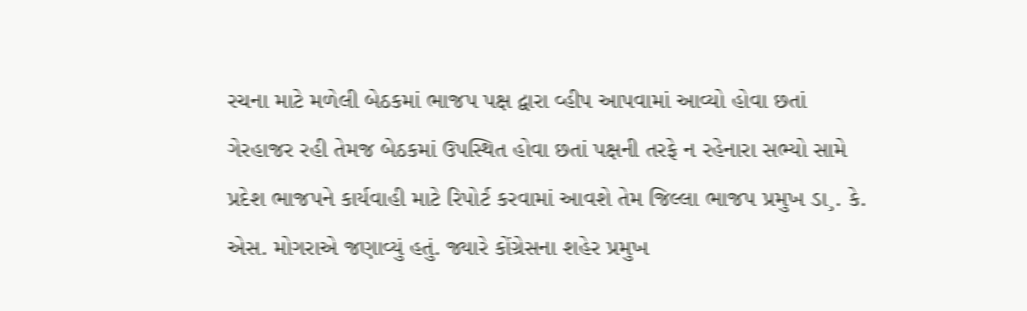રચના માટે મળેલી બેઠકમાં ભાજપ પક્ષ દ્વારા વ્હીપ આપવામાં આવ્યો હોવા છતાં ગેરહાજર રહી તેમજ બેઠકમાં ઉપસ્થિત હોવા છતાં પક્ષની તરફે ન રહેનારા સભ્યો સામે પ્રદેશ ભાજપને કાર્યવાહી માટે રિપોર્ટ કરવામાં આવશે તેમ જિલ્લા ભાજપ પ્રમુખ ડા¸. કે. એસ. મોગરાએ જણાવ્યું હતું. જ્યારે કોંગ્રેસના શહેર પ્રમુખ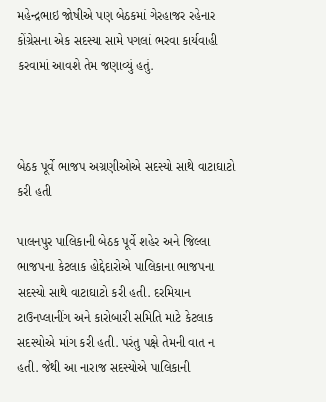મહેન્દ્રભાઇ જોષીએ પણ બેઠકમાં ગેરહાજર રહેનાર કોંગ્રેસના એક સદસ્યા સામે પગલાં ભરવા કાર્યવાહી કરવામાં આવશે તેમ જણાવ્યું હતું.



બેઠક પૂર્વે ભાજપ અગ્રણીઓએ સદસ્યો સાથે વાટાઘાટો કરી હતી

પાલનપુર પાલિકાની બેઠક પૂર્વે શહેર અને જિલ્લા ભાજપના કેટલાક હોદ્દેદારોએ પાલિકાના ભાજપના સદસ્યો સાથે વાટાઘાટો કરી હતી. દરમિયાન ટાઉનપ્લાનીંગ અને કારોબારી સમિતિ માટે કેટલાક સદસ્યોએ માંગ કરી હતી. પરંતુ પક્ષે તેમની વાત ન હતી. જેથી આ નારાજ સદસ્યોએ પાલિકાની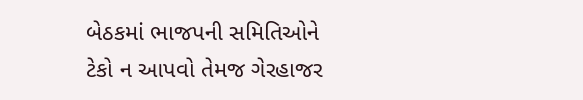બેઠકમાં ભાજપની સમિતિઓને ટેકો ન આપવો તેમજ ગેરહાજર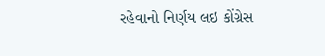રહેવાનો નિર્ણય લઇ કોંગ્રેસ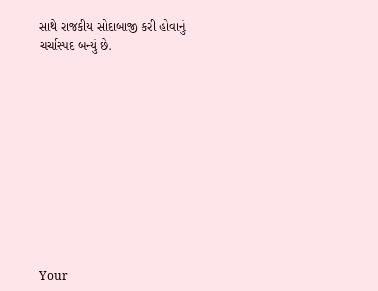સાથે રાજકીય સોદાબાજી કરી હોવાનું ચર્ચાસ્પદ બન્યું છે.











Your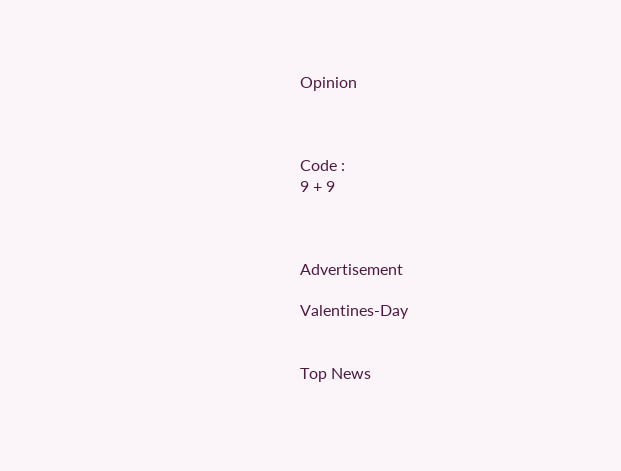Opinion



Code :
9 + 9



Advertisement

Valentines-Day


Top News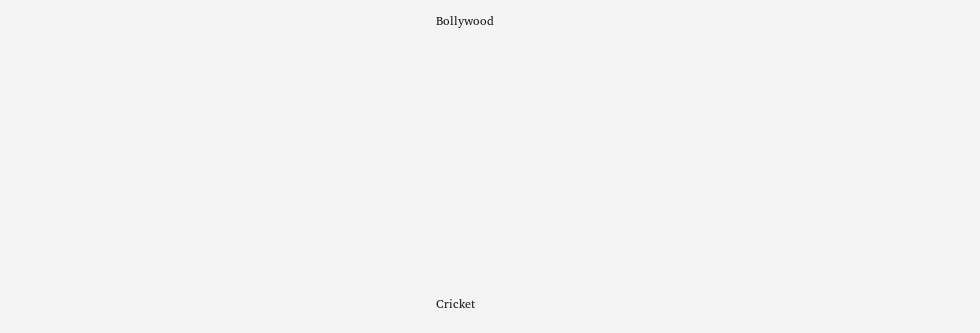Bollywood











Cricket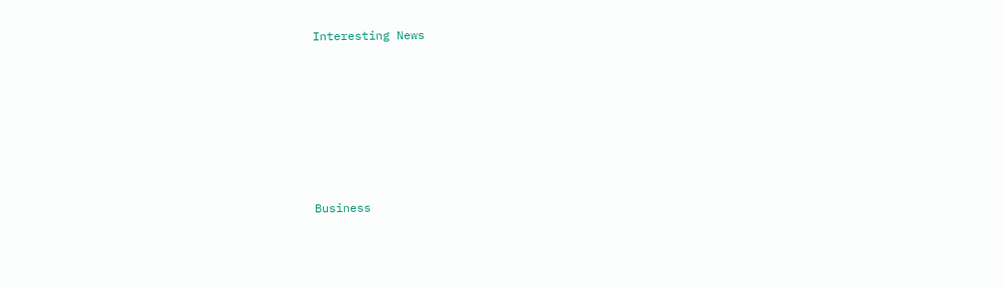Interesting News











Business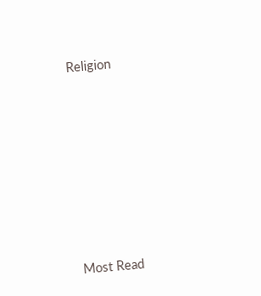Religion











Most Read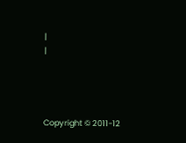|
|




Copyright © 2011-12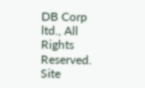DB Corp ltd., All Rights Reserved.
Site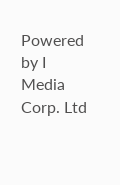Powered by I Media Corp. Ltd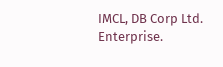IMCL, DB Corp Ltd. Enterprise.